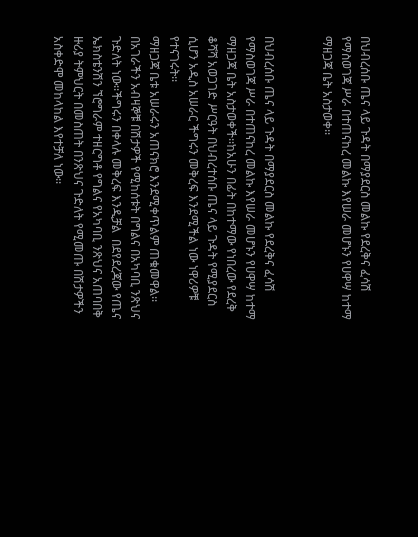በህብረሰቡ ጤና ላይ ጉዳት በማያደርስ መልኩ የደረቅና ፈሳሽ የማስወገጃ ሥራ በተጠናከረ መልኩ እየሠራ መሆኑን የሀዋሣ ከተማ ማዘጋጃ ቤት አስታወቀ፡፡


በህብረሰቡ ጤና ላይ ጉዳት በማያደርስ መልኩ የደረቅና ፈሳሽ የማስወገጃ ሥራ በተጠናከረ መልኩ እየሠራ መሆኑን የሀዋሣ ከተማ ማዘጋጃ ቤት አስታወቀች፡፡ከአሁን በፊት በከተማው የነበረው የደረቅ ቆሻሻ አወጋገድ ሥርዓት በህብረተሰቡ ጤና ላይ ጉዳት የሚያደርስ ሲሆን አዲስ አሠራር ችግሩን መቅረፍ እንደሚችል ነው ነዋሪዎቹ የተናገሩት፡፡
ማዘጋጃ ቤቱ አሠራሩን አጠናክሮ እንደሚቀጥልም ጠቁመዋል፡፡በአገራችን አብዛኞቹ በሽታዎች የሚከሰቱት በግልና በአካባቢ ንጽህና ጉድለት ነው፡፡ችግሩን በቀላሉ መቅረፍ እንዲቻል  በደየደረጃው የጤና ኤክስቴንሽን ኘሮግራም ተዘርግቶ የግልና የአካባቢ ንጽህና አጠባበቅ ዙሪያ ትምህርት በመስጠት በንጽህና ጉድለት የሚመጡ በሽታዎችን አስቀድሞ መከላከል እየተቻለ ነው፡፡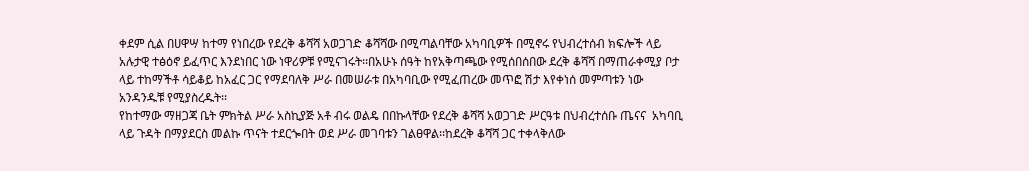ቀደም ሲል በሀዋሣ ከተማ የነበረው የደረቅ ቆሻሻ አወጋገድ ቆሻሻው በሚጣልባቸው አካባቢዎች በሚኖሩ የህብረተሰብ ክፍሎች ላይ አሉታዊ ተፅዕኖ ይፈጥር እንደነበር ነው ነዋሪዎቹ የሚናገሩት፡፡በአሁኑ ሰዓት ከየአቅጣጫው የሚሰበሰበው ደረቅ ቆሻሻ በማጠራቀሚያ ቦታ ላይ ተከማችቶ ሳይቆይ ከአፈር ጋር የማደባለቅ ሥራ በመሠራቱ በአካባቢው የሚፈጠረው መጥፎ ሽታ እየቀነሰ መምጣቱን ነው አንዳንዱቹ የሚያስረዱት፡፡
የከተማው ማዘጋጃ ቤት ምክትል ሥራ አስኪያጅ አቶ ብሩ ወልዴ በበኩላቸው የደረቅ ቆሻሻ አወጋገድ ሥርዓቱ በህብረተሰቡ ጤናና  አካባቢ ላይ ጉዳት በማያደርስ መልኩ ጥናት ተደርጐበት ወደ ሥራ መገባቱን ገልፀዋል፡፡ከደረቅ ቆሻሻ ጋር ተቀላቅለው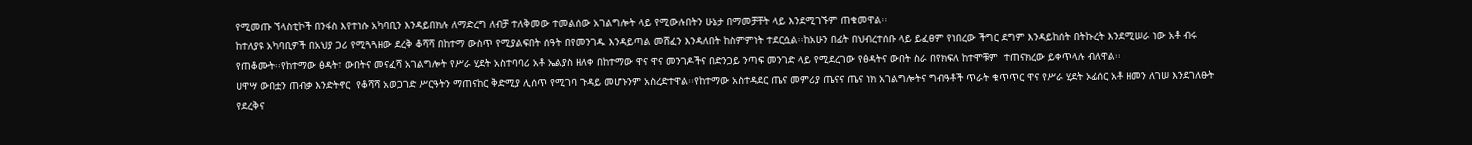የሚመጡ ኘላስቲኮች በንፋስ እየተነሱ አካባቢን እንዳይበክሉ ለማድረግ ለብቻ ተለቅመው ተመልሰው አገልግሎት ላይ የሚውሉበትን ሁኔታ በማመቻቸት ላይ እንደሚገኙም ጠቁመዋል፡፡
ከተለያዩ አካባቢዎች በአህያ ጋሪ የሚጓጓዘው ደረቅ ቆሻሻ በከተማ ውስጥ የሚያልፍበት ሰዓት በየመንገዱ እንዳይጣል መሸፈን እንዳለበት ከስምምነት ተደርሷል፡፡ከአሁን በፊት በህብረተሰቡ ላይ ይፈፀም የነበረው ችግር ደግም እንዳይከሰት በትኩረት እንደሚሠራ ነው አቶ ብሩ የጠቆሙት፡፡የከተማው ፅዳት፣ ውበትና መናፈሻ አገልግሎት የሥራ ሂደት አስተባባሪ አቶ ኤልያስ ዘለቀ በከተማው ዋና ዋና መንገዶችና በድንጋይ ንጣፍ መንገድ ላይ የሚደረገው የፅዳትና ውበት ስራ በየክፍለ ከተሞቹም  ተጠናክረው ይቀጥላሉ ብለዋል፡፡
ሀዋሣ ውበቷን ጠብቃ እንድትኖር  የቆሻሻ አወጋገድ ሥርዓትን ማጠናከር ቅድሚያ ሊሰጥ የሚገባ ጉዳይ መሆኑንም አስረድተዋል፡፡የከተማው አስተዳደር ጤና መምሪያ ጤናና ጤና ነክ አገልግሎትና ግብዓቶች ጥራት ቁጥጥር ዋና የሥራ ሂደት ኦፊሰር አቶ ዘመን ለገሠ እንደገለፁት የደረቅና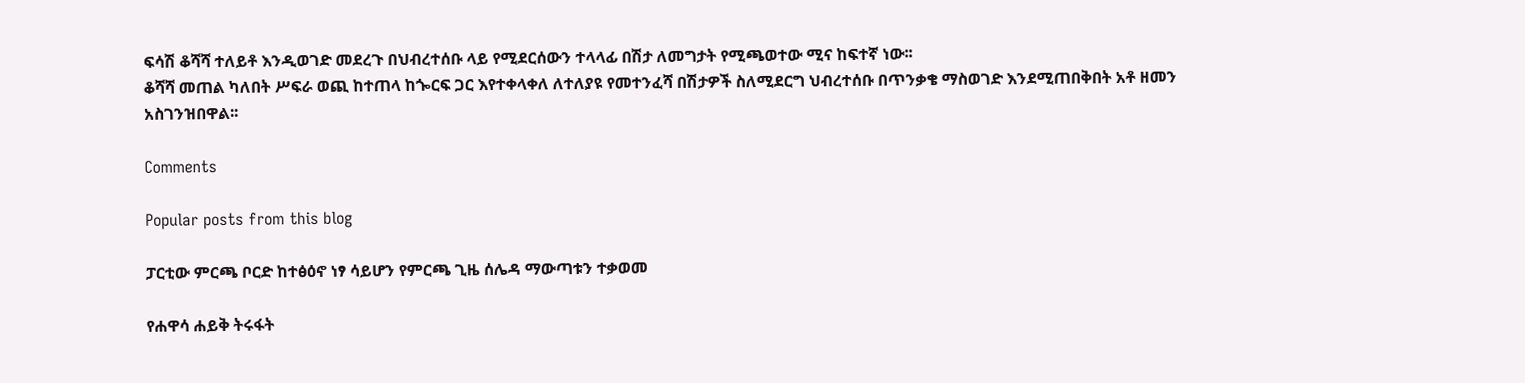ፍሳሽ ቆሻሻ ተለይቶ እንዲወገድ መደረጉ በህብረተሰቡ ላይ የሚደርሰውን ተላላፊ በሽታ ለመግታት የሚጫወተው ሚና ከፍተኛ ነው፡፡
ቆሻሻ መጠል ካለበት ሥፍራ ወጪ ከተጠላ ከጐርፍ ጋር እየተቀላቀለ ለተለያዩ የመተንፈሻ በሽታዎች ስለሚደርግ ህብረተሰቡ በጥንቃቄ ማስወገድ እንደሚጠበቅበት አቶ ዘመን አስገንዝበዋል፡፡

Comments

Popular posts from this blog

ፓርቲው ምርጫ ቦርድ ከተፅዕኖ ነፃ ሳይሆን የምርጫ ጊዜ ሰሌዳ ማውጣቱን ተቃወመ

የሐዋሳ ሐይቅ ትሩፋት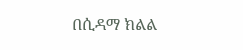በሲዳማ ክልል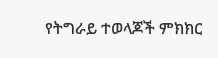የትግራይ ተወላጆች ምክክር